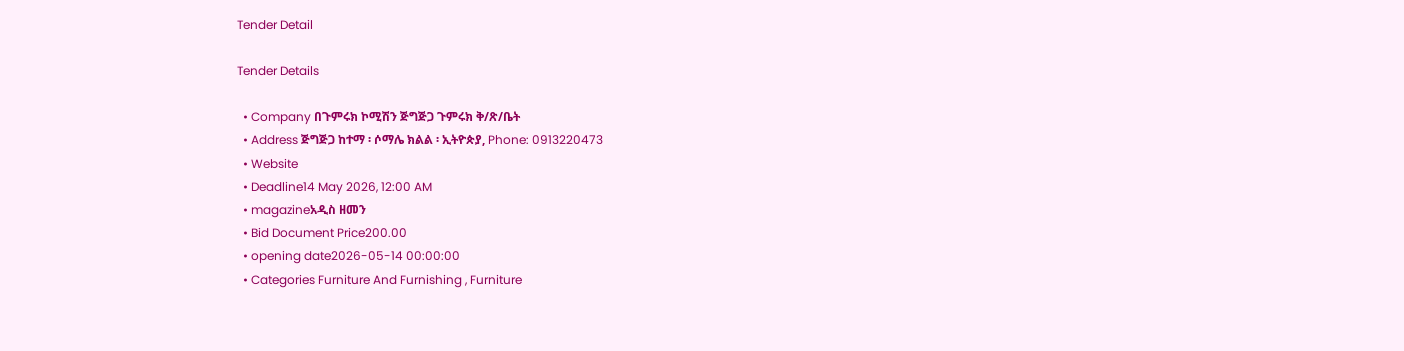Tender Detail

Tender Details

  • Company በጉምሩክ ኮሚሽን ጅግጅጋ ጉምሩክ ቅ/ጽ/ቤት
  • Address ጅግጅጋ ከተማ ፡ ሶማሌ ክልል ፡ ኢትዮጵያ, Phone: 0913220473
  • Website
  • Deadline14 May 2026, 12:00 AM
  • magazineአዲስ ዘመን
  • Bid Document Price200.00
  • opening date2026-05-14 00:00:00
  • Categories Furniture And Furnishing , Furniture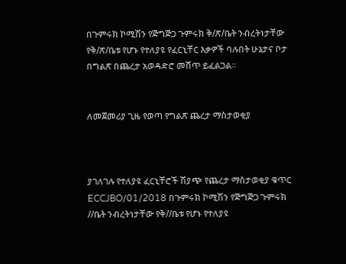በጉምሩክ ኮሚሽን የጅግጅጋ ጉምሩክ ቅ/ጽ/ቤት ንብረትነታቸው የቅ/ጽ/ቤቱ የሆኑ የተለያዩ የፈርኒቸር እቃዎች ባሉበት ሁኔታና ቦታ በግልጽ በጨረታ አወዳድሮ መሸጥ ይፈልጋል።


ለመጀመሪያ ጊዜ የወጣ የግልጽ ጨረታ ማስታወቂያ



ያገለገሉ የተለያዩ ፈርኒቸሮች ሽያጭ የጨረታ ማስታወቂያ ቁጥር ECCJBO/01/2018 በጉምሩክ ኮሚሽን የጅግጅጋ ጉምሩክ //ቤት ንብረትነታቸው የቅ//ቤቱ የሆኑ የተለያዩ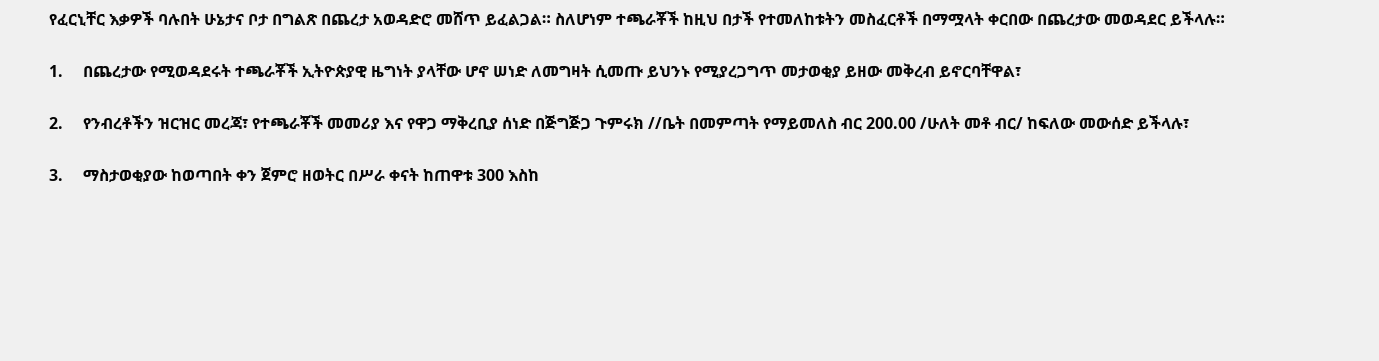የፈርኒቸር እቃዎች ባሉበት ሁኔታና ቦታ በግልጽ በጨረታ አወዳድሮ መሸጥ ይፈልጋል። ስለሆነም ተጫራቾች ከዚህ በታች የተመለከቱትን መስፈርቶች በማሟላት ቀርበው በጨረታው መወዳደር ይችላሉ።

1.     በጨረታው የሚወዳደሩት ተጫራቾች ኢትዮጵያዊ ዜግነት ያላቸው ሆኖ ሠነድ ለመግዛት ሲመጡ ይህንኑ የሚያረጋግጥ መታወቂያ ይዘው መቅረብ ይኖርባቸዋል፣

2.     የንብረቶችን ዝርዝር መረጃ፣ የተጫራቾች መመሪያ እና የዋጋ ማቅረቢያ ሰነድ በጅግጅጋ ጉምሩክ //ቤት በመምጣት የማይመለስ ብር 200.00 /ሁለት መቶ ብር/ ከፍለው መውሰድ ይችላሉ፣

3.     ማስታወቂያው ከወጣበት ቀን ጀምሮ ዘወትር በሥራ ቀናት ከጠዋቱ 300 እስከ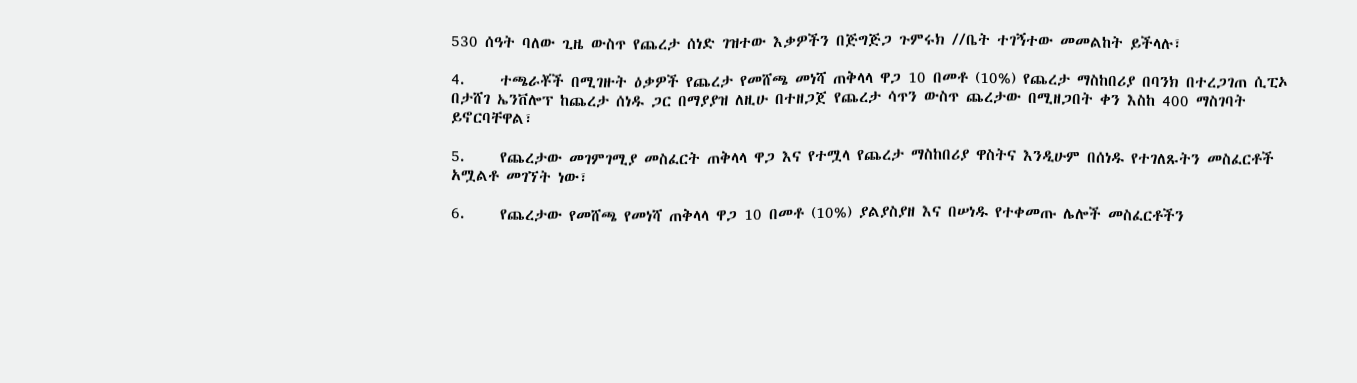530 ሰዓት ባለው ጊዜ ውስጥ የጨረታ ሰነድ ገዝተው እቃዎችን በጅግጅጋ ጉምሩክ //ቤት ተገኝተው መመልከት ይችላሉ፣

4.     ተጫራቾች በሚገዙት ዕቃዎች የጨረታ የመሸጫ መነሻ ጠቅላላ ዋጋ 10 በመቶ (10%) የጨረታ ማስከበሪያ በባንክ በተረጋገጠ ሲፒኦ በታሸገ ኤንቨሎፕ ከጨረታ ሰነዱ ጋር በማያያዝ ለዚሁ በተዘጋጀ የጨረታ ሳጥን ውስጥ ጨረታው በሚዘጋበት ቀን እስከ 400 ማስገባት ይኖርባቸዋል፣

5.     የጨረታው መገምገሚያ መስፈርት ጠቅላላ ዋጋ እና የተሟላ የጨረታ ማስከበሪያ ዋስትና እንዲሁም በሰነዱ የተገለጹትን መስፈርቶች አሟልቶ መገኘት ነው፣

6.     የጨረታው የመሸጫ የመነሻ ጠቅላላ ዋጋ 10 በመቶ (10%) ያልያስያዘ እና በሠነዱ የተቀመጡ ሌሎች መስፈርቶችን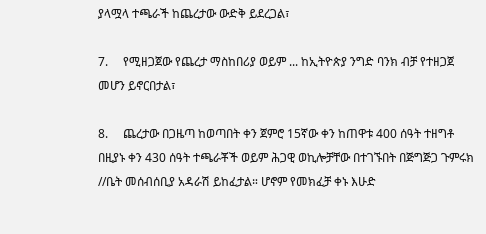ያላሟላ ተጫራች ከጨረታው ውድቅ ይደረጋል፣

7.     የሚዘጋጀው የጨረታ ማስከበሪያ ወይም ... ከኢትዮጵያ ንግድ ባንክ ብቻ የተዘጋጀ መሆን ይኖርበታል፣

8.     ጨረታው በጋዜጣ ከወጣበት ቀን ጀምሮ 15ኛው ቀን ከጠዋቱ 400 ሰዓት ተዘግቶ በዚያኑ ቀን 430 ሰዓት ተጫራቾች ወይም ሕጋዊ ወኪሎቻቸው በተገኙበት በጅግጅጋ ጉምሩክ //ቤት መሰብሰቢያ አዳራሽ ይከፈታል። ሆኖም የመክፈቻ ቀኑ እሁድ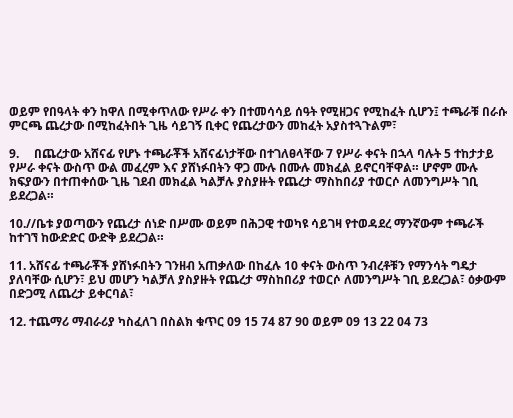ወይም የበዓላት ቀን ከዋለ በሚቀጥለው የሥራ ቀን በተመሳሳይ ሰዓት የሚዘጋና የሚከፈት ሲሆን፤ ተጫራቹ በራሱ ምርጫ ጨረታው በሚከፈትበት ጊዜ ሳይገኝ ቢቀር የጨረታውን መከፈት አያስተጓጉልም፣

9.     በጨረታው አሸናፊ የሆኑ ተጫራቾች አሸናፊነታቸው በተገለፀላቸው 7 የሥራ ቀናት በኋላ ባሉት 5 ተከታታይ የሥራ ቀናት ውስጥ ውል መፈረም እና ያሸነፉበትን ዋጋ ሙሉ በሙሉ መክፈል ይኖርባቸዋል። ሆኖም ሙሉ ክፍያውን በተጠቀሰው ጊዜ ገደብ መክፈል ካልቻሉ ያስያዙት የጨረታ ማስከበሪያ ተወርሶ ለመንግሥት ገቢ ይደረጋል።

10.//ቤቱ ያወጣውን የጨረታ ሰነድ በሥሙ ወይም በሕጋዊ ተወካዩ ሳይገዛ የተወዳደረ ማንኛውም ተጫራች ከተገኘ ከውድድር ውድቅ ይደረጋል።

11. አሸናፊ ተጫራቾች ያሸነፉበትን ገንዘብ አጠቃለው በከፈሉ 10 ቀናት ውስጥ ንብረቶቹን የማንሳት ግዴታ ያለባቸው ሲሆን፣ ይህ መሆን ካልቻለ ያስያዙት የጨረታ ማስከበሪያ ተወርሶ ለመንግሥት ገቢ ይደረጋል፣ ዕቃውም በድጋሚ ለጨረታ ይቀርባል፣

12. ተጨማሪ ማብራሪያ ካስፈለገ በስልክ ቁጥር 09 15 74 87 90 ወይም 09 13 22 04 73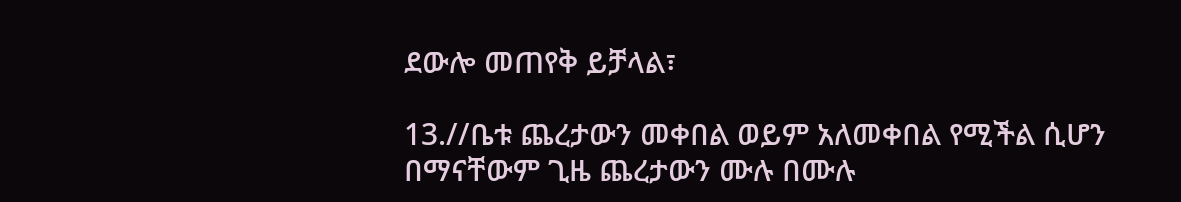ደውሎ መጠየቅ ይቻላል፣

13.//ቤቱ ጨረታውን መቀበል ወይም አለመቀበል የሚችል ሲሆን በማናቸውም ጊዜ ጨረታውን ሙሉ በሙሉ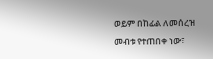ወይም በከፊል ለመሰረዝ መብቱ የተጠበቀ ነው፣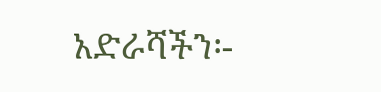አድራሻችን፡-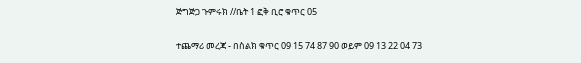ጅግጅጋ ጉምሩክ //ቤት 1 ፎቅ ቢሮ ቁጥር 05

ተጨማሪ መረጃ - በስልክ ቁጥር 09 15 74 87 90 ወይም 09 13 22 04 73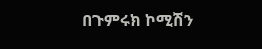በጉምሩክ ኮሚሽን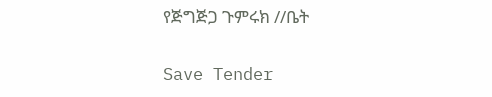የጅግጅጋ ጉምሩክ //ቤት

Save Tender